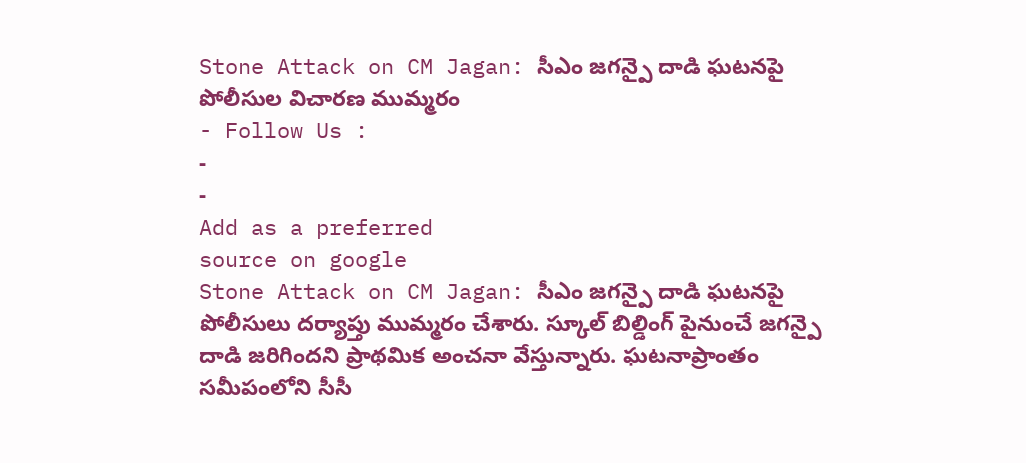Stone Attack on CM Jagan: సీఎం జగన్పై దాడి ఘటనపై పోలీసుల విచారణ ముమ్మరం
- Follow Us :
-
-
Add as a preferred
source on google
Stone Attack on CM Jagan: సీఎం జగన్పై దాడి ఘటనపై పోలీసులు దర్యాప్తు ముమ్మరం చేశారు. స్కూల్ బిల్డింగ్ పైనుంచే జగన్పై దాడి జరిగిందని ప్రాథమిక అంచనా వేస్తున్నారు. ఘటనాప్రాంతం సమీపంలోని సీసీ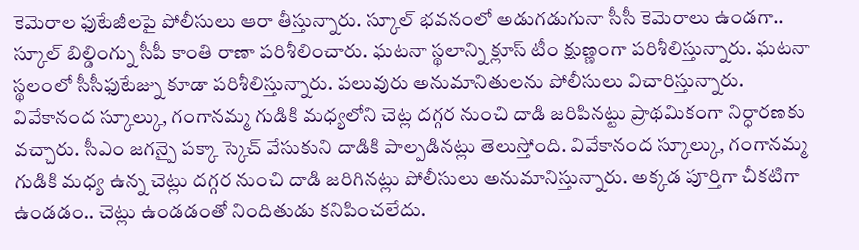కెమెరాల ఫుటేజీలపై పోలీసులు ఆరా తీస్తున్నారు. స్కూల్ భవనంలో అడుగడుగునా సీసీ కెమెరాలు ఉండగా.. స్కూల్ బిల్డింగ్ను సీపీ కాంతి రాణా పరిశీలించారు. ఘటనా స్థలాన్ని క్లూస్ టీం క్షుణ్ణంగా పరిశీలిస్తున్నారు. ఘటనా స్థలంలో సీసీఫుటేజ్ను కూడా పరిశీలిస్తున్నారు. పలువురు అనుమానితులను పోలీసులు విచారిస్తున్నారు. వివేకానంద స్కూల్కు, గంగానమ్మ గుడికి మధ్యలోని చెట్ల దగ్గర నుంచి దాడి జరిపినట్టు ప్రాథమికంగా నిర్ధారణకు వచ్చారు. సీఎం జగన్పై పక్కా స్కెచ్ వేసుకుని దాడికి పాల్పడినట్లు తెలుస్తోంది. వివేకానంద స్కూల్కు, గంగానమ్మ గుడికి మధ్య ఉన్న చెట్లు దగ్గర నుంచి దాడి జరిగినట్లు పోలీసులు అనుమానిస్తున్నారు. అక్కడ పూర్తిగా చీకటిగా ఉండడం.. చెట్లు ఉండడంతో నిందితుడు కనిపించలేదు.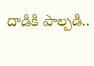దాడికి పాల్పడి..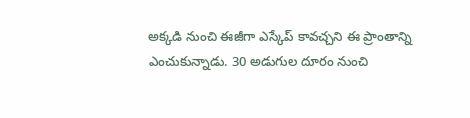అక్కడి నుంచి ఈజీగా ఎస్కేప్ కావచ్చని ఈ ప్రాంతాన్ని ఎంచుకున్నాడు. 30 అడుగుల దూరం నుంచి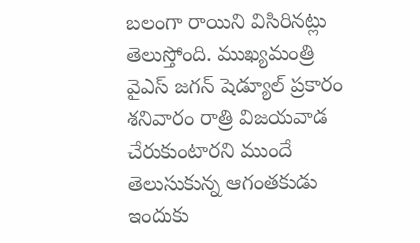బలంగా రాయిని విసిరినట్లు తెలుస్తోంది. ముఖ్యమంత్రి వైఎస్ జగన్ షెడ్యూల్ ప్రకారం శనివారం రాత్రి విజయవాడ చేరుకుంటారని ముందే తెలుసుకున్న ఆగంతకుడు ఇందుకు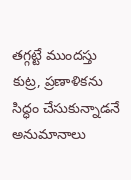తగ్గట్టే ముందస్తు కుట్ర, ప్రణాళికను సిద్ధం చేసుకున్నాడనే అనుమానాలు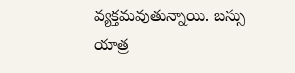వ్యక్తమవుతున్నాయి. బస్సు యాత్ర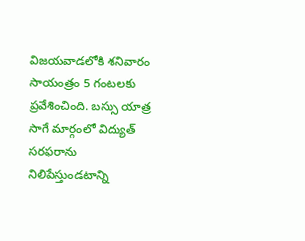విజయవాడలోకి శనివారం సాయంత్రం 5 గంటలకు ప్రవేశించింది. బస్సు యాత్ర సాగే మార్గంలో విద్యుత్ సరఫరాను నిలిపేస్తుండటాన్ని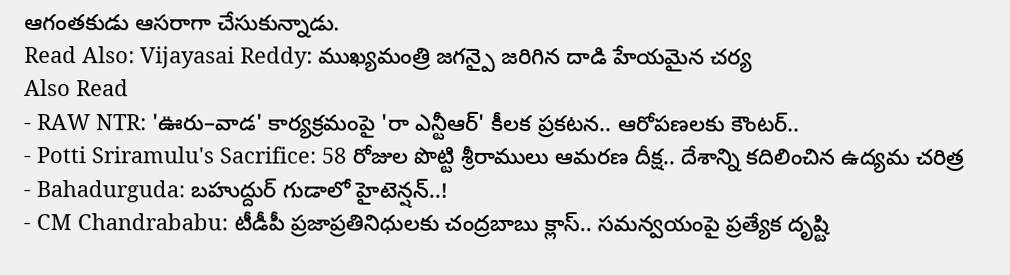ఆగంతకుడు ఆసరాగా చేసుకున్నాడు.
Read Also: Vijayasai Reddy: ముఖ్యమంత్రి జగన్పై జరిగిన దాడి హేయమైన చర్య
Also Read
- RAW NTR: 'ఊరు–వాడ' కార్యక్రమంపై 'రా ఎన్టీఆర్' కీలక ప్రకటన.. ఆరోపణలకు కౌంటర్..
- Potti Sriramulu's Sacrifice: 58 రోజుల పొట్టి శ్రీరాములు ఆమరణ దీక్ష.. దేశాన్ని కదిలించిన ఉద్యమ చరిత్ర
- Bahadurguda: బహుద్దుర్ గుడాలో హైటెన్షన్..!
- CM Chandrababu: టీడీపీ ప్రజాప్రతినిధులకు చంద్రబాబు క్లాస్.. సమన్వయంపై ప్రత్యేక దృష్టి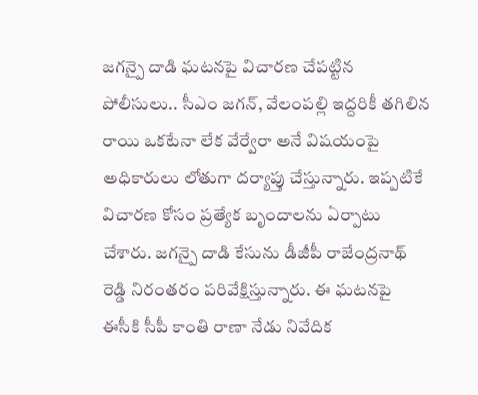జగన్పై దాడి ఘటనపై విచారణ చేపట్టిన పోలీసులు.. సీఎం జగన్, వేలంపల్లి ఇద్దరికీ తగిలిన రాయి ఒకటేనా లేక వేర్వేరా అనే విషయంపై అధికారులు లోతుగా దర్యాప్తు చేస్తున్నారు. ఇప్పటికే విచారణ కోసం ప్రత్యేక బృందాలను ఏర్పాటు చేశారు. జగన్పై దాడి కేసును డీజీపీ రాజేంద్రనాథ్ రెడ్డి నిరంతరం పరివేక్షిస్తున్నారు. ఈ ఘటనపై ఈసీకి సీపీ కాంతి రాణా నేడు నివేదిక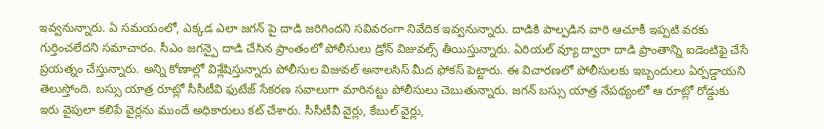ఇవ్వనున్నారు. ఏ సమయంలో, ఎక్కడ ఎలా జగన్ పై దాడి జరిగిందని సవివరంగా నివేదిక ఇవ్వనున్నారు. దాడికి పాల్పడిన వారి ఆచూకీ ఇప్పటి వరకు గుర్తించలేదని సమాచారం. సీఎం జగన్పై దాడి చేసిన ప్రాంతంలో పోలీసులు డ్రోన్ విజువల్స్ తీయిస్తున్నారు. ఏరియల్ వ్యూ ద్వారా దాడి ప్రాంతాన్ని ఐడెంటిఫై చేసే ప్రయత్నం చేస్తున్నారు. అన్ని కోణాల్లో విశ్లేషిస్తున్నారు పోలీసుల విజువల్ అనాలసిస్ మీద ఫోకస్ పెట్టారు. ఈ విచారణలో పోలీసులకు ఇబ్బందులు ఏర్పడ్డాయని తెలుస్తోంది. బస్సు యాత్ర రూట్లో సీసీటీవి ఫుటేజ్ సేకరణ సవాలుగా మారినట్టు పోలీసులు చెబుతున్నారు. జగన్ బస్సు యాత్ర నేపథ్యంలో ఆ రూట్లో రోడ్డుకు ఇరు వైపులా కలిపే వైర్లను ముందే అధికారులు కట్ చేశారు. సీసీటీవీ వైర్లు, కేబుల్ వైర్లు,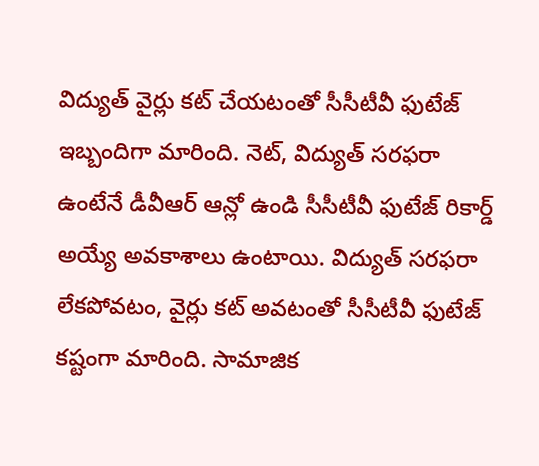విద్యుత్ వైర్లు కట్ చేయటంతో సీసీటీవీ ఫుటేజ్ ఇబ్బందిగా మారింది. నెట్, విద్యుత్ సరఫరా ఉంటేనే డీవీఆర్ ఆన్లో ఉండి సీసీటీవీ ఫుటేజ్ రికార్డ్ అయ్యే అవకాశాలు ఉంటాయి. విద్యుత్ సరఫరా లేకపోవటం, వైర్లు కట్ అవటంతో సీసీటీవీ ఫుటేజ్ కష్టంగా మారింది. సామాజిక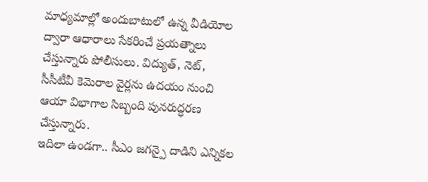మాధ్యమాల్లో అందుబాటులో ఉన్న వీడియోల ద్వారా ఆధారాలు సేకరించే ప్రయత్నాలు చేస్తున్నారు పోలీసులు. విద్యుత్, నెట్, సీసీటీవీ కెమెరాల వైర్లను ఉదయం నుంచి ఆయా విభాగాల సిబ్బంది పునరుద్ధరణ చేస్తున్నారు.
ఇదిలా ఉండగా.. సీఎం జగన్పై దాడిని ఎన్నికల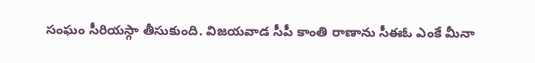సంఘం సీరియస్గా తీసుకుంది. విజయవాడ సీపీ కాంతి రాణాను సీఈఓ ఎంకే మీనా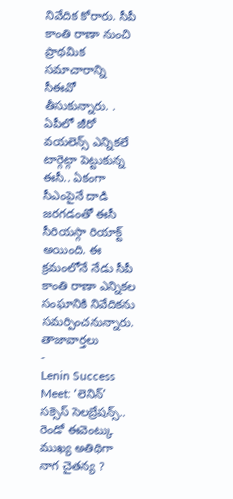నివేదిక కోరారు. సీపీ కాంతి రాణా నుంచి ప్రాథమిక సమాచారాన్ని సీఈవో తీసుకున్నారు. . ఏపీలో జీరో వయలెన్స్ ఎన్నికలే టార్గెట్గా పెట్టుకున్న ఈసీ.. ఏకంగా సీఎంపైనే దాడి జరగడంతో ఈసీ సీరియస్గా రియాక్ట్ అయింది. ఈ క్రమంలోనే నేడు సీపీ కాంతి రాణా ఎన్నికల సంఘానికి నివేదికను సమర్పించనున్నారు.
తాజావార్తలు
-
Lenin Success Meet: ‘లెనిన్’ సక్సెస్ సెలబ్రేషన్స్.. రెండో ఈవెంట్కు ముఖ్య అతిథిగా నాగ చైతన్య ?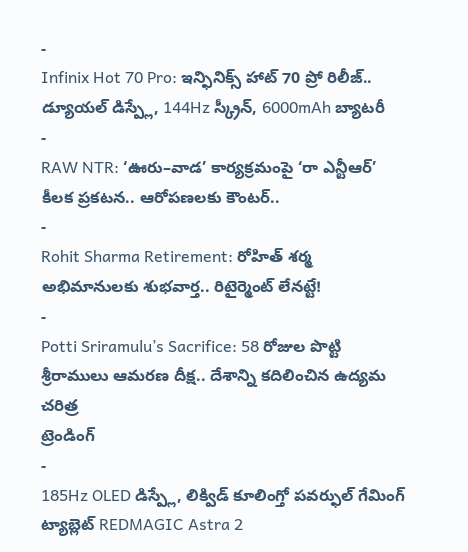-
Infinix Hot 70 Pro: ఇన్ఫినిక్స్ హాట్ 70 ప్రో రిలీజ్.. డ్యూయల్ డిస్ప్లే, 144Hz స్క్రీన్, 6000mAh బ్యాటరీ
-
RAW NTR: ‘ఊరు–వాడ’ కార్యక్రమంపై ‘రా ఎన్టీఆర్’ కీలక ప్రకటన.. ఆరోపణలకు కౌంటర్..
-
Rohit Sharma Retirement: రోహిత్ శర్మ అభిమానులకు శుభవార్త.. రిటైర్మెంట్ లేనట్టే!
-
Potti Sriramulu’s Sacrifice: 58 రోజుల పొట్టి శ్రీరాములు ఆమరణ దీక్ష.. దేశాన్ని కదిలించిన ఉద్యమ చరిత్ర
ట్రెండింగ్
-
185Hz OLED డిస్ప్లే, లిక్విడ్ కూలింగ్తో పవర్ఫుల్ గేమింగ్ ట్యాబ్లెట్ REDMAGIC Astra 2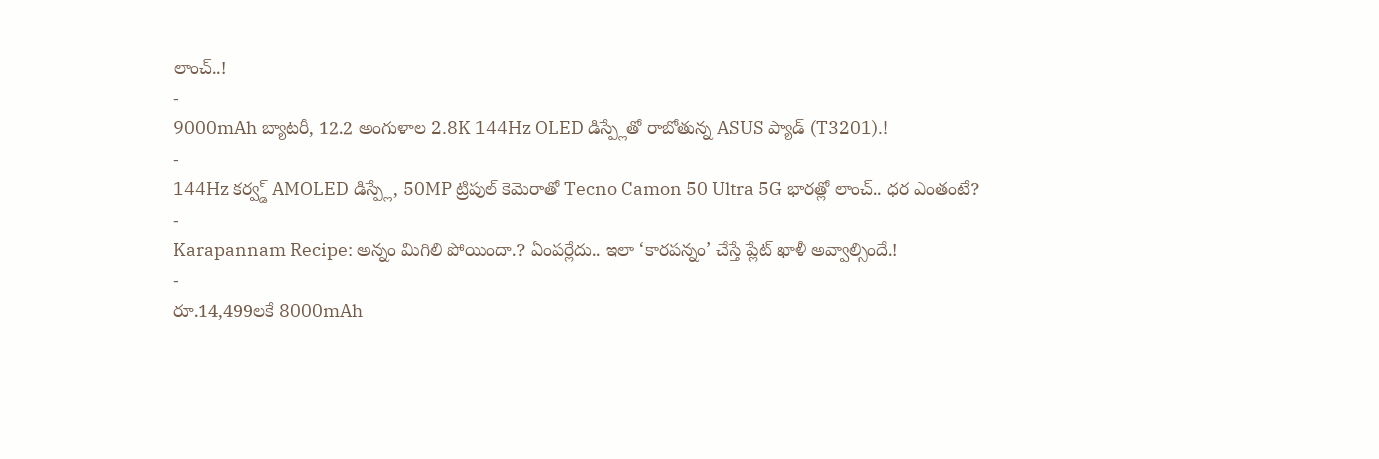లాంచ్..!
-
9000mAh బ్యాటరీ, 12.2 అంగుళాల 2.8K 144Hz OLED డిస్ప్లేతో రాబోతున్న ASUS ప్యాడ్ (T3201).!
-
144Hz కర్వ్డ్ AMOLED డిస్ప్లే, 50MP ట్రిపుల్ కెమెరాతో Tecno Camon 50 Ultra 5G భారత్లో లాంచ్.. ధర ఎంతంటే?
-
Karapannam Recipe: అన్నం మిగిలి పోయిందా.? ఏంపర్లేదు.. ఇలా ‘కారపన్నం’ చేస్తే ప్లేట్ ఖాళీ అవ్వాల్సిందే.!
-
రూ.14,499లకే 8000mAh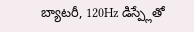బ్యాటరీ, 120Hz డిస్ప్లేతో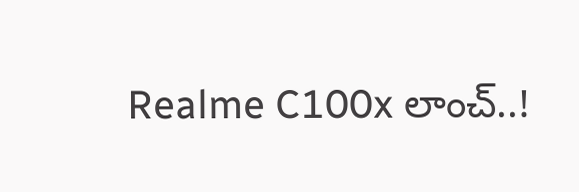Realme C100x లాంచ్..!